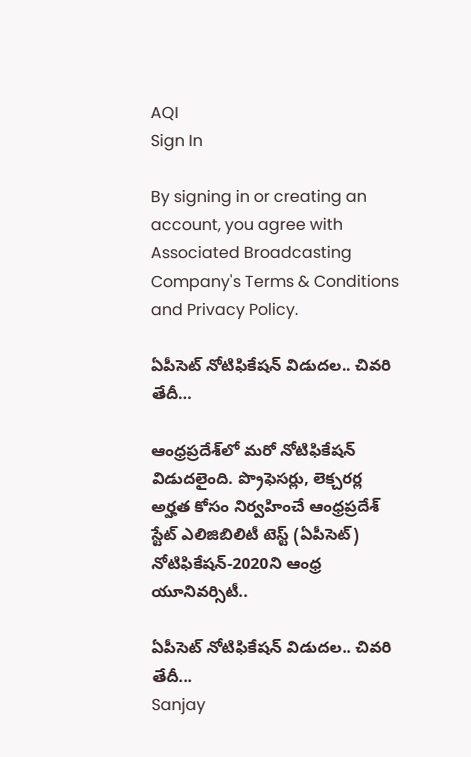AQI
Sign In

By signing in or creating an account, you agree with Associated Broadcasting Company's Terms & Conditions and Privacy Policy.

ఏపీసెట్ నోటిఫికేష‌న్ విడుద‌ల‌.. చివరి తేదీ…

ఆంధ్రప్రదేశ్‌లో మరో నోటిఫికేషన్ విడుదలైంది. ప‌్రొఫెస‌ర్లు, లెక్చ‌ర‌ర్ల అర్హ‌త కోసం నిర్వ‌హించే ఆంధ్ర‌ప్ర‌దేశ్ స్టేట్ ఎలిజిబిలిటీ టెస్ట్ (ఏపీసెట్) నోటిఫికేష‌న్‌-2020ని ఆంధ్ర‌ యూనివ‌ర్సిటీ..

ఏపీసెట్ నోటిఫికేష‌న్ విడుద‌ల‌.. చివరి తేదీ...
Sanjay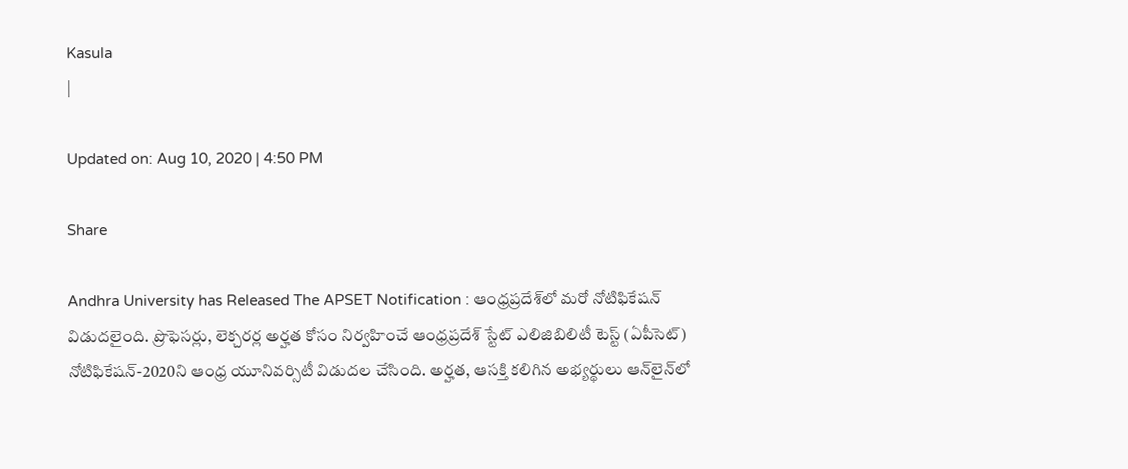Kasula
|

Updated on: Aug 10, 2020 | 4:50 PM

Share

Andhra University has Released The APSET Notification : ఆంధ్రప్రదేశ్‌లో మరో నోటిఫికేషన్ విడుదలైంది. ప‌్రొఫెస‌ర్లు, లెక్చ‌ర‌ర్ల అర్హ‌త కోసం నిర్వ‌హించే ఆంధ్ర‌ప్ర‌దేశ్ స్టేట్ ఎలిజిబిలిటీ టెస్ట్ (ఏపీసెట్) నోటిఫికేష‌న్‌-2020ని ఆంధ్ర‌ యూనివ‌ర్సిటీ విడుద‌ల చేసింది. అర్హ‌త‌, ఆస‌క్తి క‌లిగిన అభ్య‌ర్థులు ఆన్‌లైన్‌లో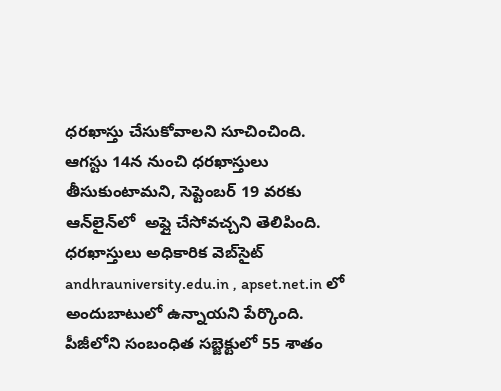ధర‌ఖాస్తు చేసుకోవాల‌ని సూచించింది. ఆగ‌స్టు 14న నుంచి ధర‌ఖాస్తులు తీసుకుంటామని, సెప్టెంబ‌ర్ 19 వ‌ర‌కు ఆన్‌లైన్‌లో  అప్లై చేసోవ‌చ్చ‌ని తెలిపింది. ధర‌ఖాస్తులు అధికారిక వెబ్‌సైట్ andhrauniversity.edu.in , apset.net.in లో అందుబాటులో ఉన్నాయ‌ని పేర్కొంది. పీజీలోని స‌ంబంధిత స‌బ్జెక్టులో 55 శాతం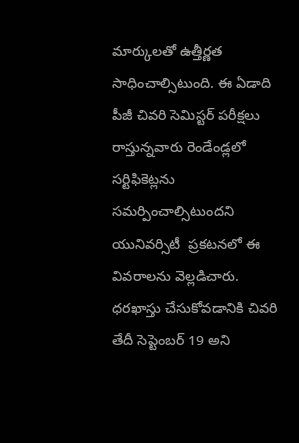మార్కుల‌తో ఉత్తీర్ణ‌త సాధించాల్సిటుంది. ఈ ఏడాది పీజీ చివ‌రి సెమిస్ట‌ర్ ప‌రీక్ష‌లు రాస్తున్న‌వారు రెండేండ్ల‌లో స‌ర్టిఫికెట్ల‌ను స‌మ‌ర్పించాల్సిటుందని యునివర్సిటీ  ప్రకటనలో ఈ వివరాలను వెల్లడిచారు. ధర‌ఖాస్తు చేసుకోవడానికి చివరి తేదీ సెప్టెంబ‌ర్ 19 అని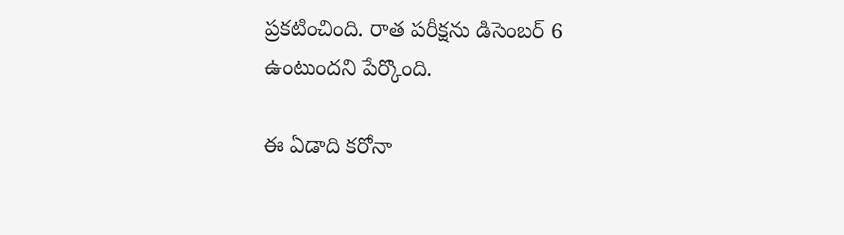ప్రకటించింది. రాత‌ పరీక్షను డిసెంబ‌ర్ 6 ఉంటుందని పేర్కొంది.

ఈ ఏడాది కరోనా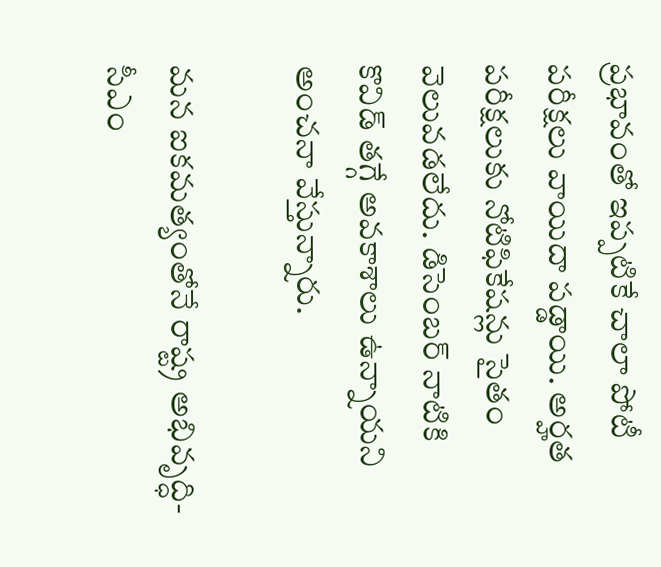ప్రభావంతో ఇప్పటికే చాలా పోటీ పరీక్షలు వాయిదా పడ్డాయి. అర్హత పరీక్షలుకు నోటిఫికేషన్లు సైతం వెలువడలేదు. డిసెంబర్ నాటికి కొవిడ్ తగ్గే అవకాశాలు ఉన్నాయని అంచనా వేస్తున్నారు.

మన ఐకమత్యంతోనే రాష్ట్ర అభివృద్ధి- సీఎం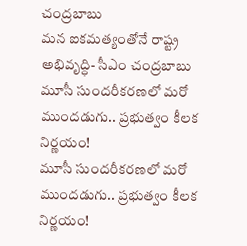చంద్రబాబు
మన ఐకమత్యంతోనే రాష్ట్ర అభివృద్ధి- సీఎం చంద్రబాబు
మూసీ సుందరీకరణలో మరో ముందడుగు.. ప్రభుత్వం కీలక నిర్ణయం!
మూసీ సుందరీకరణలో మరో ముందడుగు.. ప్రభుత్వం కీలక నిర్ణయం!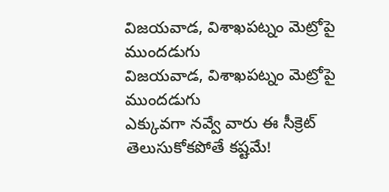విజయవాడ, విశాఖపట్నం మెట్రోపై ముందడుగు
విజయవాడ, విశాఖపట్నం మెట్రోపై ముందడుగు
ఎక్కువగా నవ్వే వారు ఈ సీక్రెట్ తెలుసుకోకపోతే కష్టమే!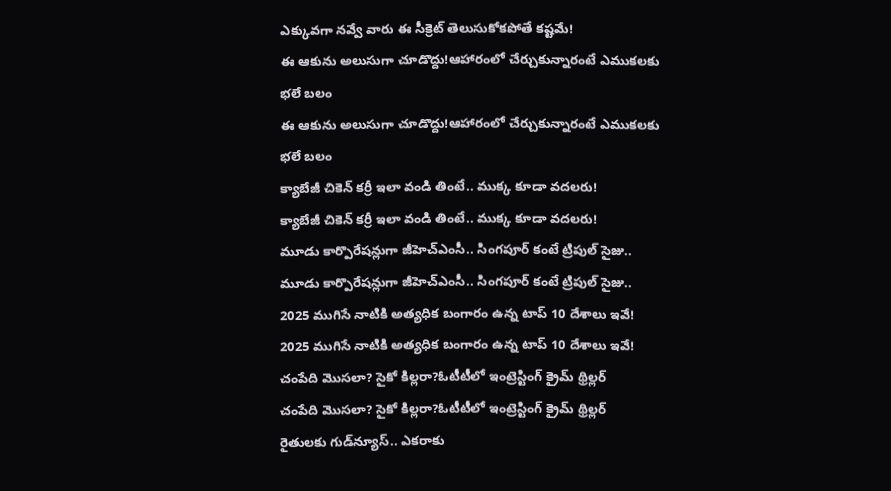ఎక్కువగా నవ్వే వారు ఈ సీక్రెట్ తెలుసుకోకపోతే కష్టమే!
ఈ ఆకును అలుసుగా చూడొద్దు!ఆహారంలో చేర్చుకున్నారంటే ఎముకలకు భలే బలం
ఈ ఆకును అలుసుగా చూడొద్దు!ఆహారంలో చేర్చుకున్నారంటే ఎముకలకు భలే బలం
క్యాబేజీ చికెన్ కర్రీ ఇలా వండి తింటే.. ముక్క కూడా వదలరు!
క్యాబేజీ చికెన్ కర్రీ ఇలా వండి తింటే.. ముక్క కూడా వదలరు!
మూడు కార్పొరేషన్లుగా జీహెచ్‌ఎంసీ.. సింగపూర్ కంటే ట్రిపుల్ సైజు..
మూడు కార్పొరేషన్లుగా జీహెచ్‌ఎంసీ.. సింగపూర్ కంటే ట్రిపుల్ సైజు..
2025 ముగిసే నాటికి అత్యధిక బంగారం ఉన్న టాప్‌ 10 దేశాలు ఇవే!
2025 ముగిసే నాటికి అత్యధిక బంగారం ఉన్న టాప్‌ 10 దేశాలు ఇవే!
చంపేది మొసలా? సైకో కిల్లరా?ఓటీటీలో ఇంట్రెస్టింగ్ క్రైమ్ థ్రిల్లర్
చంపేది మొసలా? సైకో కిల్లరా?ఓటీటీలో ఇంట్రెస్టింగ్ క్రైమ్ థ్రిల్లర్
రైతులకు గుడ్‌న్యూస్.. ఎకరాకు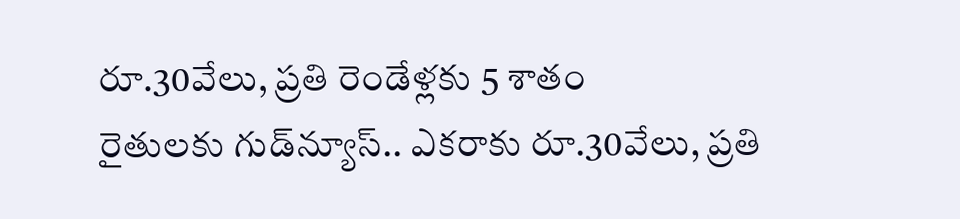రూ.30వేలు, ప్రతి రెండేళ్లకు 5 శాతం
రైతులకు గుడ్‌న్యూస్.. ఎకరాకు రూ.30వేలు, ప్రతి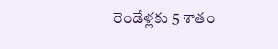రెండేళ్లకు 5 శాతం